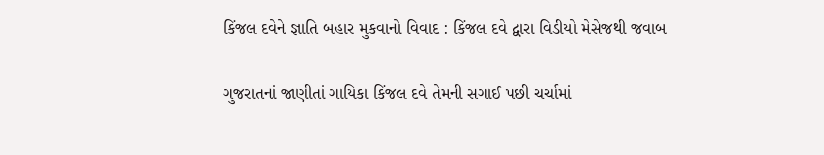કિંજલ દવેને જ્ઞાતિ બહાર મુકવાનો વિવાદ : કિંજલ દવે દ્વારા વિડીયો મેસેજથી જવાબ

ગુજરાતનાં જાણીતાં ગાયિકા કિંજલ દવે તેમની સગાઈ પછી ચર્ચામાં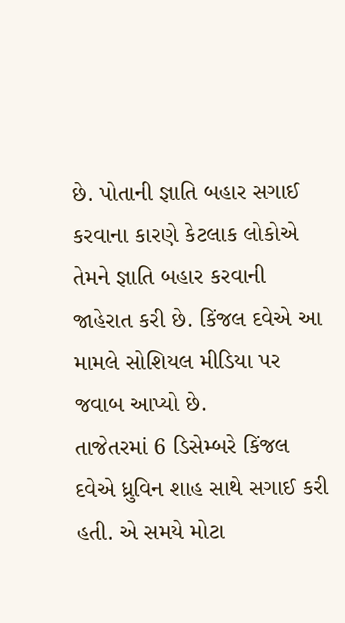છે. પોતાની જ્ઞાતિ બહાર સગાઈ કરવાના કારણે કેટલાક લોકોએ તેમને જ્ઞાતિ બહાર કરવાની જાહેરાત કરી છે. કિંજલ દવેએ આ મામલે સોશિયલ મીડિયા પર જવાબ આપ્યો છે.
તાજેતરમાં 6 ડિસેમ્બરે કિંજલ દવેએ ધ્રુવિન શાહ સાથે સગાઈ કરી હતી. એ સમયે મોટા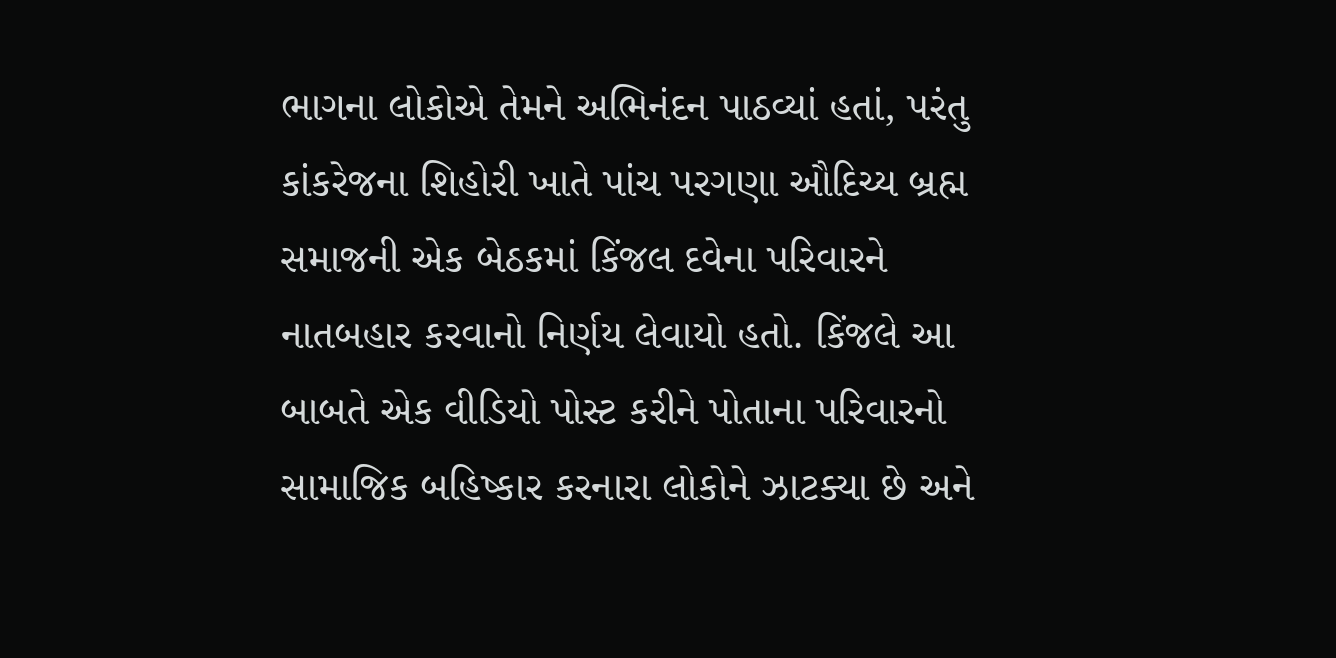ભાગના લોકોએ તેમને અભિનંદન પાઠવ્યાં હતાં, પરંતુ કાંકરેજના શિહોરી ખાતે પાંચ પરગણા ઔદિચ્ય બ્રહ્મ સમાજની એક બેઠકમાં કિંજલ દવેના પરિવારને નાતબહાર કરવાનો નિર્ણય લેવાયો હતો. કિંજલે આ બાબતે એક વીડિયો પોસ્ટ કરીને પોતાના પરિવારનો સામાજિક બહિષ્કાર કરનારા લોકોને ઝાટક્યા છે અને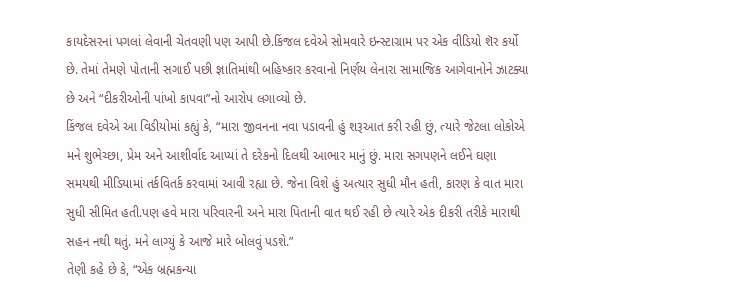કાયદેસરનાં પગલાં લેવાની ચેતવણી પણ આપી છે.કિંજલ દવેએ સોમવારે ઇન્સ્ટાગ્રામ પર એક વીડિયો શૅર કર્યો છે. તેમાં તેમણે પોતાની સગાઈ પછી જ્ઞાતિમાંથી બહિષ્કાર કરવાનો નિર્ણય લેનારા સામાજિક આગેવાનોને ઝાટક્યા છે અને “દીકરીઓની પાંખો કાપવા”નો આરોપ લગાવ્યો છે.
કિંજલ દવેએ આ વિડીયોમાં કહ્યું કે, “મારા જીવનના નવા પડાવની હું શરૂઆત કરી રહી છું, ત્યારે જેટલા લોકોએ મને શુભેચ્છા, પ્રેમ અને આશીર્વાદ આપ્યાં તે દરેકનો દિલથી આભાર માનું છું. મારા સગપણને લઈને ઘણા સમયથી મીડિયામાં તર્કવિતર્ક કરવામાં આવી રહ્યા છે. જેના વિશે હું અત્યાર સુધી મૌન હતી, કારણ કે વાત મારા સુધી સીમિત હતી.પણ હવે મારા પરિવારની અને મારા પિતાની વાત થઈ રહી છે ત્યારે એક દીકરી તરીકે મારાથી સહન નથી થતું. મને લાગ્યું કે આજે મારે બોલવું પડશે.”
તેણી કહે છે કે, “એક બ્રહ્મકન્યા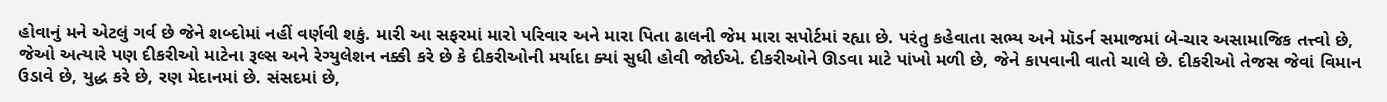હોવાનું મને એટલું ગર્વ છે જેને શબ્દોમાં નહીં વર્ણવી શકું. મારી આ સફરમાં મારો પરિવાર અને મારા પિતા ઢાલની જેમ મારા સપોર્ટમાં રહ્યા છે. પરંતુ કહેવાતા સભ્ય અને મૉડર્ન સમાજમાં બે-ચાર અસામાજિક તત્ત્વો છે, જેઓ અત્યારે પણ દીકરીઓ માટેના રૂલ્સ અને રેગ્યુલેશન નક્કી કરે છે કે દીકરીઓની મર્યાદા ક્યાં સુધી હોવી જોઈએ. દીકરીઓને ઊડવા માટે પાંખો મળી છે, જેને કાપવાની વાતો ચાલે છે. દીકરીઓ તેજસ જેવાં વિમાન ઉડાવે છે, યુદ્ધ કરે છે, રણ મેદાનમાં છે. સંસદમાં છે,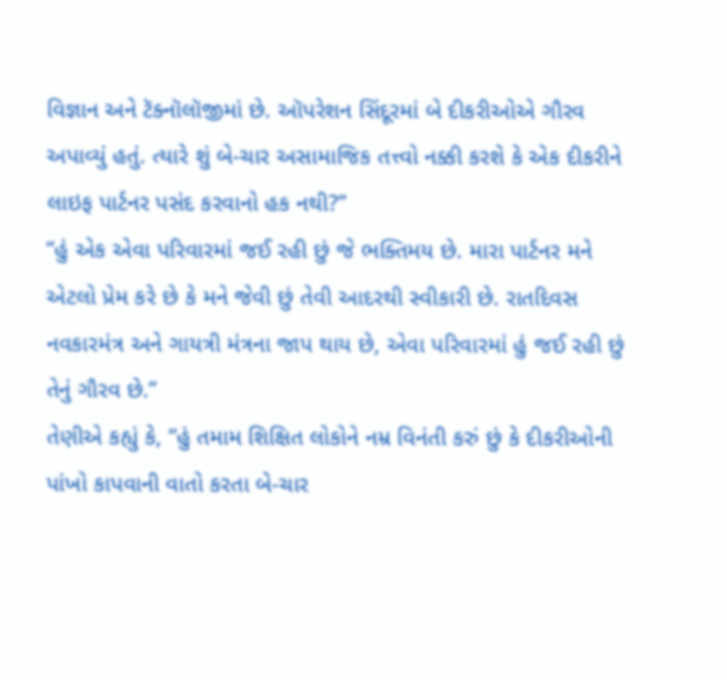વિજ્ઞાન અને ટૅક્નૉલૉજીમાં છે. ઑપરેશન સિંદૂરમાં બે દીકરીઓએ ગૌરવ અપાવ્યું હતું. ત્યારે શું બે-ચાર અસામાજિક તત્ત્વો નક્કી કરશે કે એક દીકરીને લાઇફ પાર્ટનર પસંદ કરવાનો હક નથી?”
“હું એક એવા પરિવારમાં જઈ રહી છું જે ભક્તિમય છે. મારા પાર્ટનર મને એટલો પ્રેમ કરે છે કે મને જેવી છું તેવી આદરથી સ્વીકારી છે. રાતદિવસ નવકારમંત્ર અને ગાયત્રી મંત્રના જાપ થાય છે, એવા પરિવારમાં હું જઈ રહી છું તેનું ગૌરવ છે.”
તેણીએ કહ્યું કે, “હું તમામ શિક્ષિત લોકોને નમ્ર વિનંતી કરું છું કે દીકરીઓની પાંખો કાપવાની વાતો કરતા બે-ચાર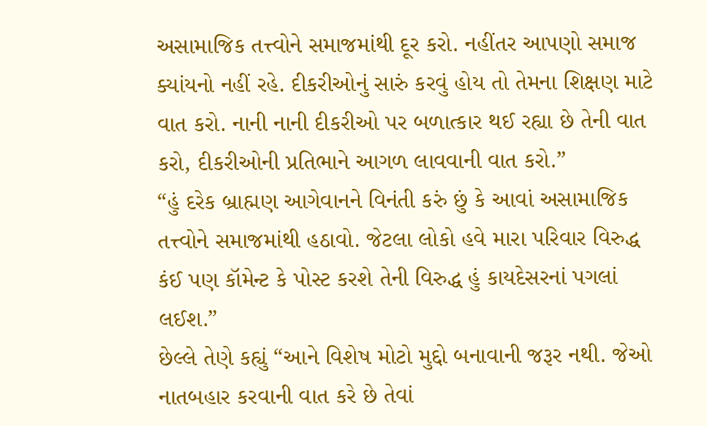અસામાજિક તત્ત્વોને સમાજમાંથી દૂર કરો. નહીંતર આપણો સમાજ ક્યાંયનો નહીં રહે. દીકરીઓનું સારું કરવું હોય તો તેમના શિક્ષણ માટે વાત કરો. નાની નાની દીકરીઓ પર બળાત્કાર થઈ રહ્યા છે તેની વાત કરો, દીકરીઓની પ્રતિભાને આગળ લાવવાની વાત કરો.”
“હું દરેક બ્રાહ્મણ આગેવાનને વિનંતી કરું છું કે આવાં અસામાજિક તત્ત્વોને સમાજમાંથી હઠાવો. જેટલા લોકો હવે મારા પરિવાર વિરુદ્ધ કંઈ પણ કૉમેન્ટ કે પોસ્ટ કરશે તેની વિરુદ્ધ હું કાયદેસરનાં પગલાં લઈશ.”
છેલ્લે તેણે કહ્યું “આને વિશેષ મોટો મુદ્દો બનાવાની જરૂર નથી. જેઓ નાતબહાર કરવાની વાત કરે છે તેવાં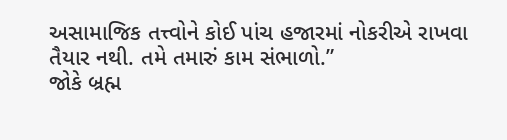અસામાજિક તત્ત્વોને કોઈ પાંચ હજારમાં નોકરીએ રાખવા તૈયાર નથી. તમે તમારું કામ સંભાળો.”
જોકે બ્રહ્મ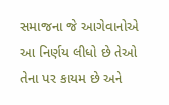સમાજના જે આગેવાનોએ આ નિર્ણય લીધો છે તેઓ તેના પર કાયમ છે અને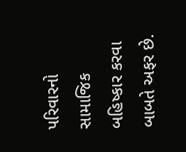પરિવારનો સામાજિક બહિષ્કાર કરવા બાબતે અફર છે.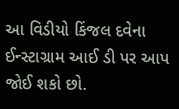આ વિડીયો કિંજલ દવેના ઈન્સ્ટાગ્રામ આઈ ડી પર આપ જોઈ શકો છો.